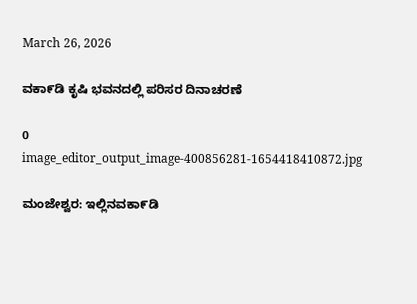March 26, 2026

ವಕಾ೯ಡಿ ಕೃಷಿ ಭವನದಲ್ಲಿ ಪರಿಸರ ದಿನಾಚರಣೆ

0
image_editor_output_image-400856281-1654418410872.jpg

ಮಂಜೇಶ್ವರ: ಇಲ್ಲಿನವಕಾ೯ಡಿ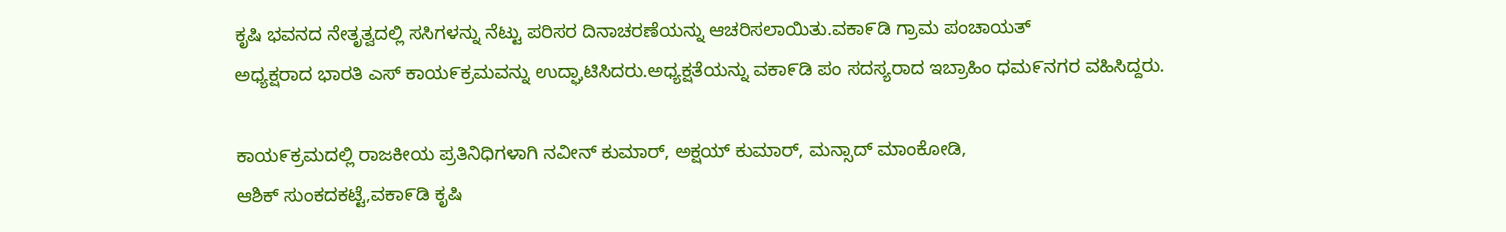ಕೃಷಿ ಭವನದ ನೇತೃತ್ವದಲ್ಲಿ ಸಸಿಗಳನ್ನು ನೆಟ್ಟು ಪರಿಸರ ದಿನಾಚರಣೆಯನ್ನು ಆಚರಿಸಲಾಯಿತು.ವಕಾ೯ಡಿ ಗ್ರಾಮ ಪಂಚಾಯತ್
ಅಧ್ಯಕ್ಷರಾದ ಭಾರತಿ ಎಸ್ ಕಾಯ೯ಕ್ರಮವನ್ನು ಉದ್ಘಾಟಿಸಿದರು.ಅಧ್ಯಕ್ಷತೆಯನ್ನು ವಕಾ೯ಡಿ ಪಂ ಸದಸ್ಯರಾದ ಇಬ್ರಾಹಿಂ ಧಮ೯ನಗರ ವಹಿಸಿದ್ದರು.

ಕಾಯ೯ಕ್ರಮದಲ್ಲಿ ರಾಜಕೀಯ ಪ್ರತಿನಿಧಿಗಳಾಗಿ ನವೀನ್ ಕುಮಾರ್, ಅಕ್ಷಯ್ ಕುಮಾರ್, ಮನ್ಸಾದ್ ಮಾಂಕೋಡಿ,
ಆಶಿಕ್ ಸುಂಕದಕಟ್ಟೆ,ವಕಾ೯ಡಿ ಕೃಷಿ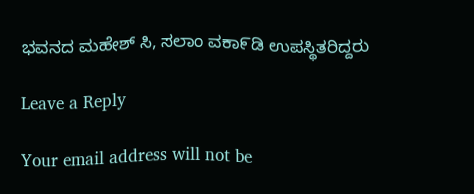ಭವನದ ಮಹೇಶ್ ಸಿ, ಸಲಾಂ ವಕಾ೯ಡಿ ಉಪಸ್ಥಿತರಿದ್ದರು

Leave a Reply

Your email address will not be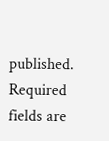published. Required fields are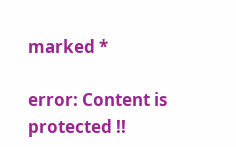marked *

error: Content is protected !!